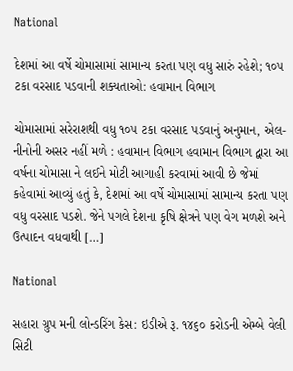National

દેશમાં આ વર્ષે ચોમાસામાં સામાન્ય કરતા પણ વધુ સારું રહેશે; ૧૦૫ ટકા વરસાદ પડવાની શક્યતાઓ: હવામાન વિભાગ

ચોમાસામાં સરેરાશથી વધુ ૧૦૫ ટકા વરસાદ પડવાનું અનુમાન, એલ-નીનોની અસર નહીં મળે : હવામાન વિભાગ હવામાન વિભાગ દ્વારા આ વર્ષના ચોમાસા ને લઈને મોટી આગાહી કરવામાં આવી છે જેમાં કહેવામાં આવ્યું હતું કે, દેશમાં આ વર્ષે ચોમાસામાં સામાન્ય કરતા પણ વધુ વરસાદ પડશે. જેને પગલે દેશના કૃષિ ક્ષેત્રને પણ વેગ મળશે અને ઉત્પાદન વધવાથી […]

National

સહારા ગ્રુપ મની લોન્ડરિંગ કેસ: ઇડીએ રૂ. ૧૪૬૦ કરોડની એમ્બે વેલી સિટી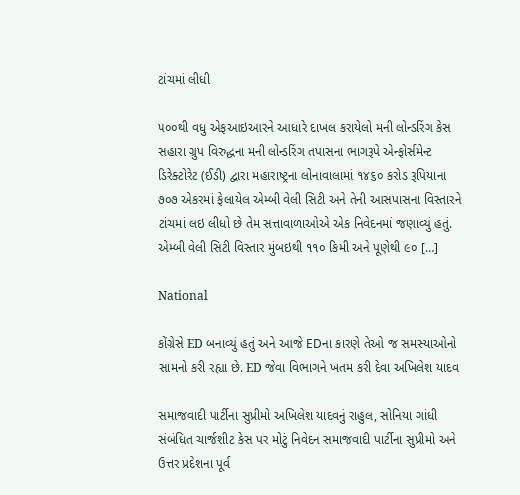ટાંચમાં લીધી

૫૦૦થી વધુ એફઆઇઆરને આધારે દાખલ કરાયેલો મની લોન્ડરિંગ કેસ સહારા ગ્રુપ વિરુદ્ધના મની લોન્ડરિંગ તપાસના ભાગરૂપે એન્ફોર્સમેન્ટ ડિરેક્ટોરેટ (ઈડી) દ્વારા મહારાષ્ટ્રના લોનાવાલામાં ૧૪૬૦ કરોડ રૂપિયાના ૭૦૭ એકરમાં ફેલાયેલ એમ્બી વેલી સિટી અને તેની આસપાસના વિસ્તારને ટાંચમાં લઇ લીધો છે તેમ સત્તાવાળાઓએ એક નિવેદનમાં જણાવ્યું હતું. એમ્બી વેલી સિટી વિસ્તાર મુંબઇથી ૧૧૦ કિમી અને પૂણેથી ૯૦ […]

National

કોંગ્રેસે ED બનાવ્યું હતું અને આજે EDના કારણે તેઓ જ સમસ્યાઓનો સામનો કરી રહ્યા છે. ED જેવા વિભાગને ખતમ કરી દેવા અખિલેશ યાદવ

સમાજવાદી પાર્ટીના સુપ્રીમો અખિલેશ યાદવનું રાહુલ, સોનિયા ગાંધી સંબંધિત ચાર્જશીટ કેસ પર મોટું નિવેદન સમાજવાદી પાર્ટીના સુપ્રીમો અને ઉત્તર પ્રદેશના પૂર્વ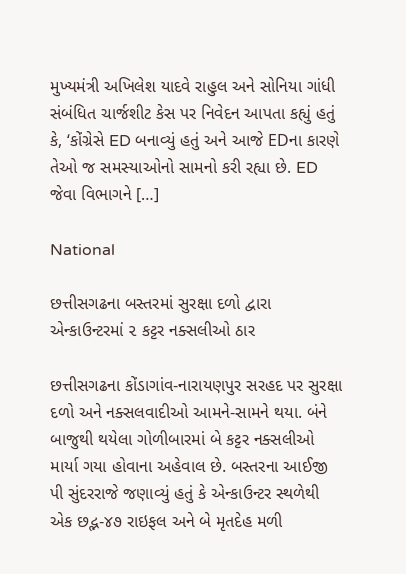મુખ્યમંત્રી અખિલેશ યાદવે રાહુલ અને સોનિયા ગાંધી સંબંધિત ચાર્જશીટ કેસ પર નિવેદન આપતા કહ્યું હતું કે, ‘કોંગ્રેસે ED બનાવ્યું હતું અને આજે EDના કારણે તેઓ જ સમસ્યાઓનો સામનો કરી રહ્યા છે. ED જેવા વિભાગને […]

National

છત્તીસગઢના બસ્તરમાં સુરક્ષા દળો દ્વારા એન્કાઉન્ટરમાં ૨ કટ્ટર નક્સલીઓ ઠાર

છત્તીસગઢના કોંડાગાંવ-નારાયણપુર સરહદ પર સુરક્ષા દળો અને નક્સલવાદીઓ આમને-સામને થયા. બંને બાજુથી થયેલા ગોળીબારમાં બે કટ્ટર નક્સલીઓ માર્યા ગયા હોવાના અહેવાલ છે. બસ્તરના આઈજી પી સુંદરરાજે જણાવ્યું હતું કે એન્કાઉન્ટર સ્થળેથી એક છદ્ભ-૪૭ રાઇફલ અને બે મૃતદેહ મળી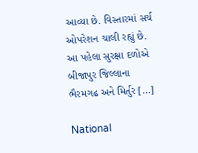આવ્યા છે. વિસ્તારમાં સર્ચ ઓપરેશન ચાલી રહ્યું છે. આ પહેલા સુરક્ષા દળોએ બીજાપુર જિલ્લાના ભૈરમગઢ અને મિર્તુર […]

National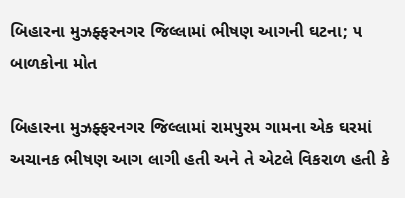બિહારના મુઝફ્ફરનગર જિલ્લામાં ભીષણ આગની ઘટના; ૫ બાળકોના મોત

બિહારના મુઝફ્ફરનગર જિલ્લામાં રામપુરમ ગામના એક ઘરમાં અચાનક ભીષણ આગ લાગી હતી અને તે એટલે વિકરાળ હતી કે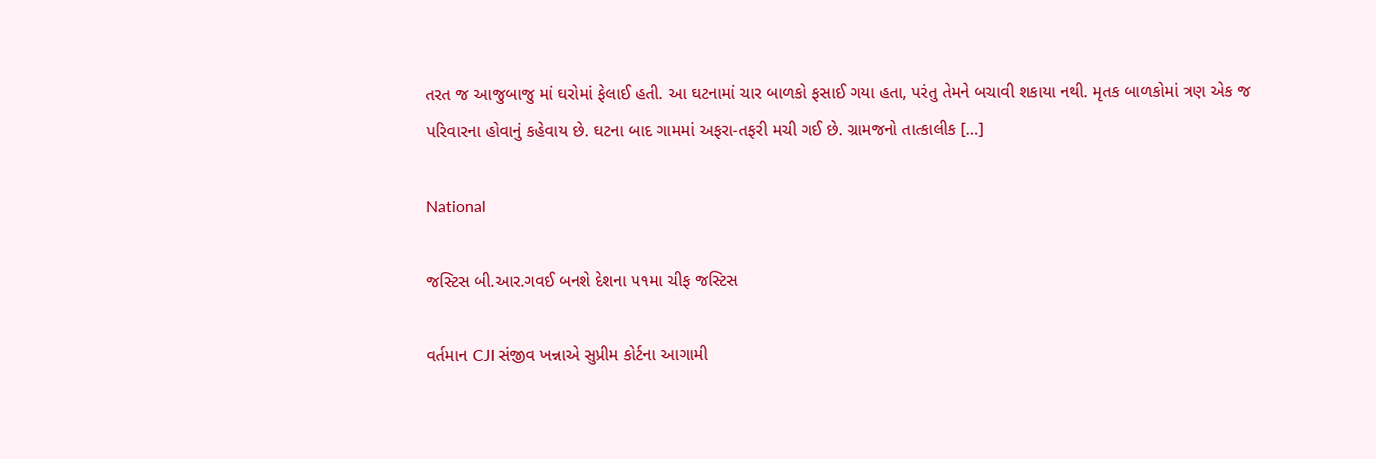તરત જ આજુબાજુ માં ઘરોમાં ફેલાઈ હતી. આ ઘટનામાં ચાર બાળકો ફસાઈ ગયા હતા, પરંતુ તેમને બચાવી શકાયા નથી. મૃતક બાળકોમાં ત્રણ એક જ પરિવારના હોવાનું કહેવાય છે. ઘટના બાદ ગામમાં અફરા-તફરી મચી ગઈ છે. ગ્રામજનો તાત્કાલીક […]

National

જસ્ટિસ બી.આર.ગવઈ બનશે દેશના ૫૧મા ચીફ જસ્ટિસ

વર્તમાન CJI સંજીવ ખન્નાએ સુપ્રીમ કોર્ટના આગામી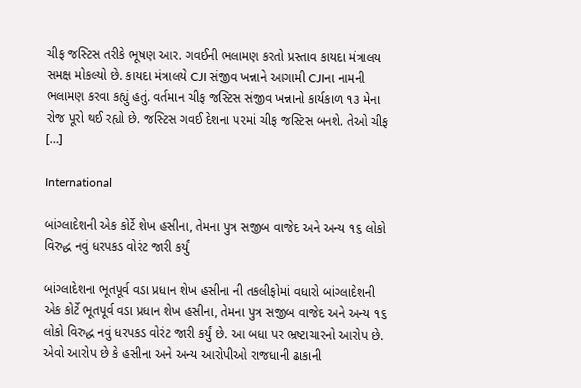ચીફ જસ્ટિસ તરીકે ભૂષણ આર. ગવઈની ભલામણ કરતો પ્રસ્તાવ કાયદા મંત્રાલય સમક્ષ મોકલ્યો છે. કાયદા મંત્રાલયે CJI સંજીવ ખન્નાને આગામી CJIના નામની ભલામણ કરવા કહ્યું હતું. વર્તમાન ચીફ જસ્ટિસ સંજીવ ખન્નાનો કાર્યકાળ ૧૩ મેના રોજ પૂરો થઈ રહ્યો છે. જસ્ટિસ ગવઈ દેશના ૫૨માં ચીફ જસ્ટિસ બનશે. તેઓ ચીફ […]

International

બાંગ્લાદેશની એક કોર્ટે શેખ હસીના, તેમના પુત્ર સજીબ વાજેદ અને અન્ય ૧૬ લોકો વિરુદ્ધ નવું ધરપકડ વોરંટ જારી કર્યું

બાંગ્લાદેશના ભૂતપૂર્વ વડા પ્રધાન શેખ હસીના ની તકલીફોમાં વધારો બાંગ્લાદેશની એક કોર્ટે ભૂતપૂર્વ વડા પ્રધાન શેખ હસીના, તેમના પુત્ર સજીબ વાજેદ અને અન્ય ૧૬ લોકો વિરુદ્ધ નવું ધરપકડ વોરંટ જારી કર્યું છે. આ બધા પર ભ્રષ્ટાચારનો આરોપ છે. એવો આરોપ છે કે હસીના અને અન્ય આરોપીઓ રાજધાની ઢાકાની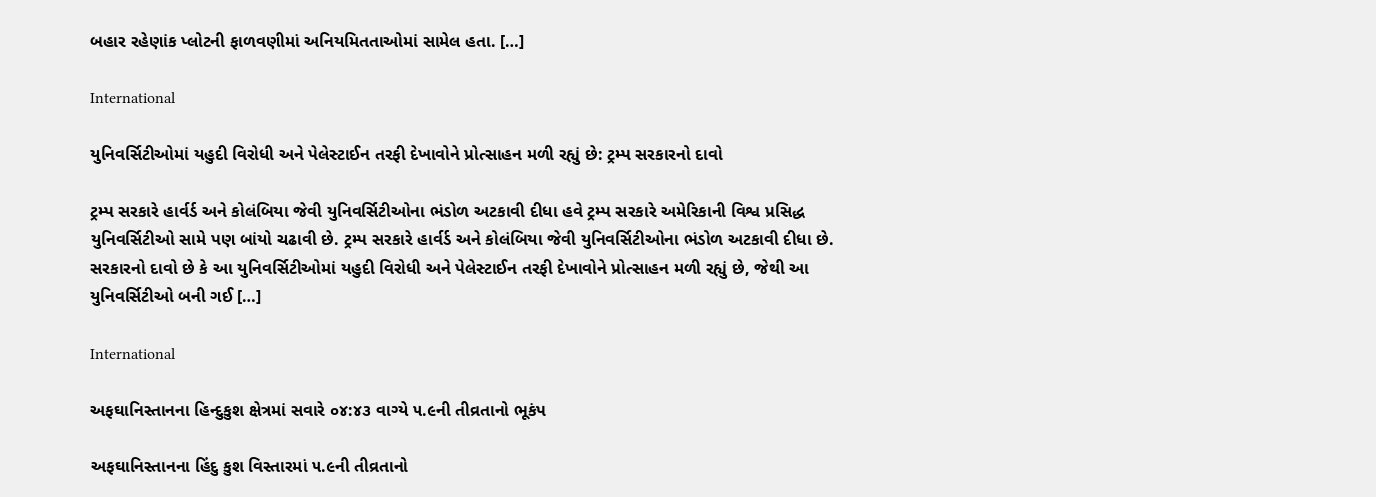બહાર રહેણાંક પ્લોટની ફાળવણીમાં અનિયમિતતાઓમાં સામેલ હતા. […]

International

યુનિવર્સિટીઓમાં યહુદી વિરોધી અને પેલેસ્ટાઈન તરફી દેખાવોને પ્રોત્સાહન મળી રહ્યું છે: ટ્રમ્પ સરકારનો દાવો

ટ્રમ્પ સરકારે હાર્વર્ડ અને કોલંબિયા જેવી યુનિવર્સિટીઓના ભંડોળ અટકાવી દીધા હવે ટ્રમ્પ સરકારે અમેરિકાની વિશ્વ પ્રસિદ્ધ યુનિવર્સિટીઓ સામે પણ બાંયો ચઢાવી છે. ટ્રમ્પ સરકારે હાર્વર્ડ અને કોલંબિયા જેવી યુનિવર્સિટીઓના ભંડોળ અટકાવી દીધા છે. સરકારનો દાવો છે કે આ યુનિવર્સિટીઓમાં યહુદી વિરોધી અને પેલેસ્ટાઈન તરફી દેખાવોને પ્રોત્સાહન મળી રહ્યું છે, જેથી આ યુનિવર્સિટીઓ બની ગઈ […]

International

અફઘાનિસ્તાનના હિન્દુકુશ ક્ષેત્રમાં સવારે ૦૪:૪૩ વાગ્યે ૫.૯ની તીવ્રતાનો ભૂકંપ

અફઘાનિસ્તાનના હિંદુ કુશ વિસ્તારમાં ૫.૯ની તીવ્રતાનો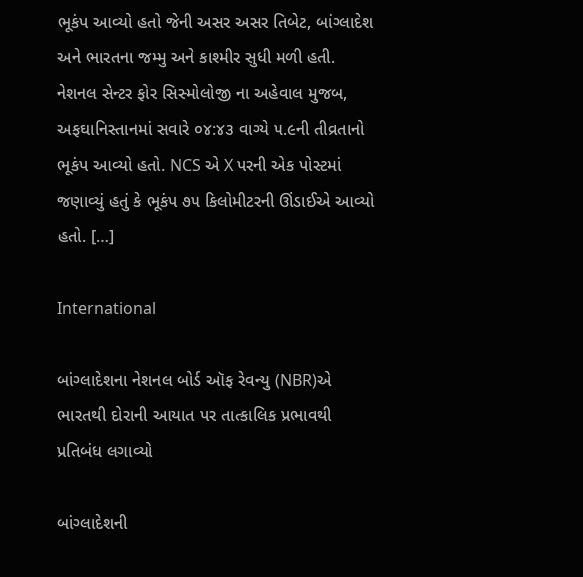ભૂકંપ આવ્યો હતો જેની અસર અસર તિબેટ, બાંગ્લાદેશ અને ભારતના જમ્મુ અને કાશ્મીર સુધી મળી હતી. નેશનલ સેન્ટર ફોર સિસ્મોલોજી ના અહેવાલ મુજબ, અફઘાનિસ્તાનમાં સવારે ૦૪:૪૩ વાગ્યે ૫.૯ની તીવ્રતાનો ભૂકંપ આવ્યો હતો. NCS એ X પરની એક પોસ્ટમાં જણાવ્યું હતું કે ભૂકંપ ૭૫ કિલોમીટરની ઊંડાઈએ આવ્યો હતો. […]

International

બાંગ્લાદેશના નેશનલ બોર્ડ ઑફ રેવન્યુ (NBR)એ ભારતથી દોરાની આયાત પર તાત્કાલિક પ્રભાવથી પ્રતિબંધ લગાવ્યો

બાંગ્લાદેશની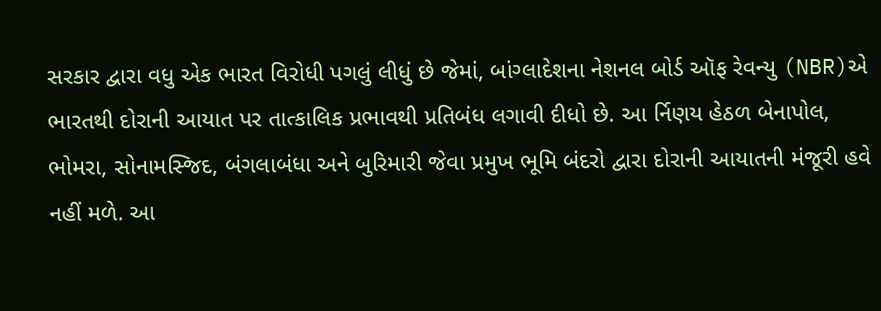સરકાર દ્વારા વધુ એક ભારત વિરોધી પગલું લીધું છે જેમાં, બાંગ્લાદેશના નેશનલ બોર્ડ ઑફ રેવન્યુ (NBR)એ ભારતથી દોરાની આયાત પર તાત્કાલિક પ્રભાવથી પ્રતિબંધ લગાવી દીધો છે. આ ર્નિણય હેઠળ બેનાપોલ, ભોમરા, સોનામસ્જિદ, બંગલાબંધા અને બુરિમારી જેવા પ્રમુખ ભૂમિ બંદરો દ્વારા દોરાની આયાતની મંજૂરી હવે નહીં મળે. આ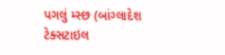પગલું મ્સ્છ (બાંગ્લાદેશ ટેક્સટાઇલ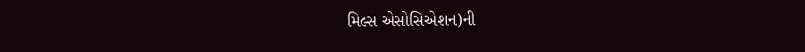મિલ્સ એસોસિએશન)ની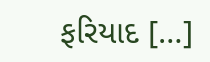ફરિયાદ […]